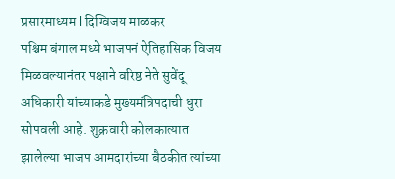प्रसारमाध्यम l दिग्विजय माळकर
पश्चिम बंगाल मध्ये भाजपनं ऐतिहासिक विजय मिळवल्यानंतर पक्षाने वरिष्ठ नेते सुवेंदू अधिकारी यांच्याकडे मुख्यमंत्रिपदाची धुरा सोपवली आहे. शुक्रवारी कोलकात्यात झालेल्या भाजप आमदारांच्या बैठकीत त्यांच्या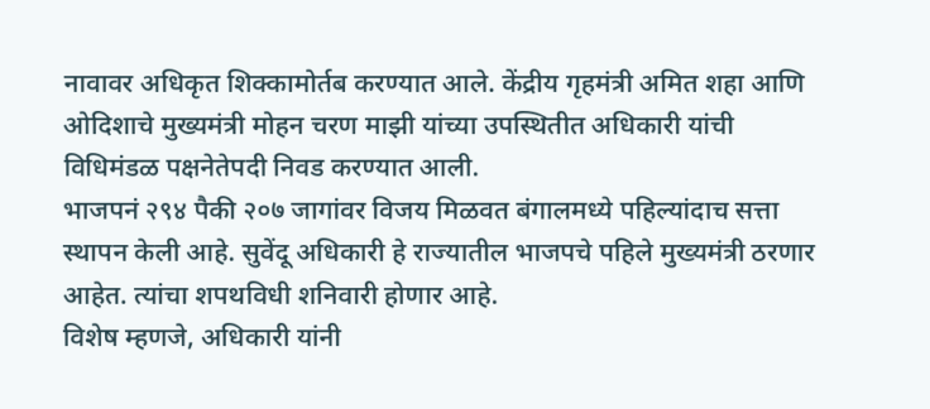नावावर अधिकृत शिक्कामोर्तब करण्यात आले. केंद्रीय गृहमंत्री अमित शहा आणि ओदिशाचे मुख्यमंत्री मोहन चरण माझी यांच्या उपस्थितीत अधिकारी यांची विधिमंडळ पक्षनेतेपदी निवड करण्यात आली.
भाजपनं २९४ पैकी २०७ जागांवर विजय मिळवत बंगालमध्ये पहिल्यांदाच सत्ता स्थापन केली आहे. सुवेंदू अधिकारी हे राज्यातील भाजपचे पहिले मुख्यमंत्री ठरणार आहेत. त्यांचा शपथविधी शनिवारी होणार आहे.
विशेष म्हणजे, अधिकारी यांनी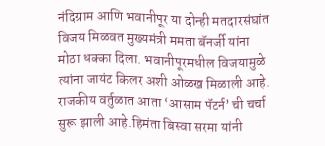नंदिग्राम आणि भवानीपूर या दोन्ही मतदारसंघांत विजय मिळवत मुख्यमंत्री ममता बॅनर्जी यांना मोठा धक्का दिला. भवानीपूरमधील विजयामुळे त्यांना जायंट किलर अशी ओळख मिळाली आहे.
राजकीय वर्तुळात आता ‘आसाम पॅटर्न’ ची चर्चा सुरू झाली आहे.हिमंता बिस्वा सरमा यांनी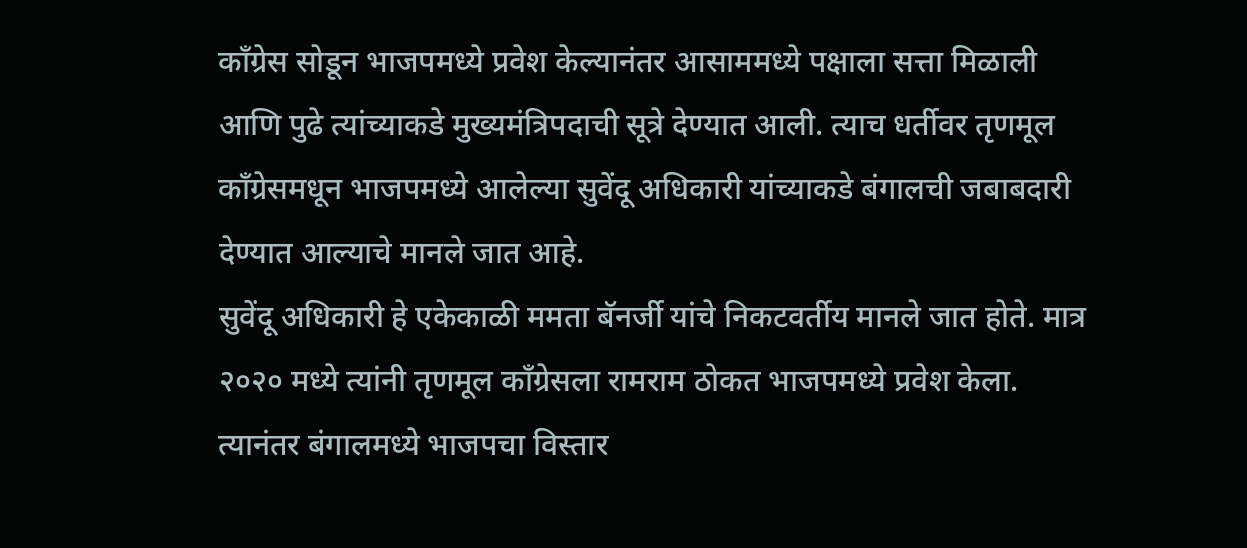काँग्रेस सोडून भाजपमध्ये प्रवेश केल्यानंतर आसाममध्ये पक्षाला सत्ता मिळाली आणि पुढे त्यांच्याकडे मुख्यमंत्रिपदाची सूत्रे देण्यात आली. त्याच धर्तीवर तृणमूल काँग्रेसमधून भाजपमध्ये आलेल्या सुवेंदू अधिकारी यांच्याकडे बंगालची जबाबदारी देण्यात आल्याचे मानले जात आहे.
सुवेंदू अधिकारी हे एकेकाळी ममता बॅनर्जी यांचे निकटवर्तीय मानले जात होते. मात्र २०२० मध्ये त्यांनी तृणमूल काँग्रेसला रामराम ठोकत भाजपमध्ये प्रवेश केला. त्यानंतर बंगालमध्ये भाजपचा विस्तार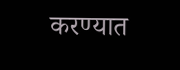करण्यात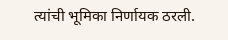त्यांची भूमिका निर्णायक ठरली.